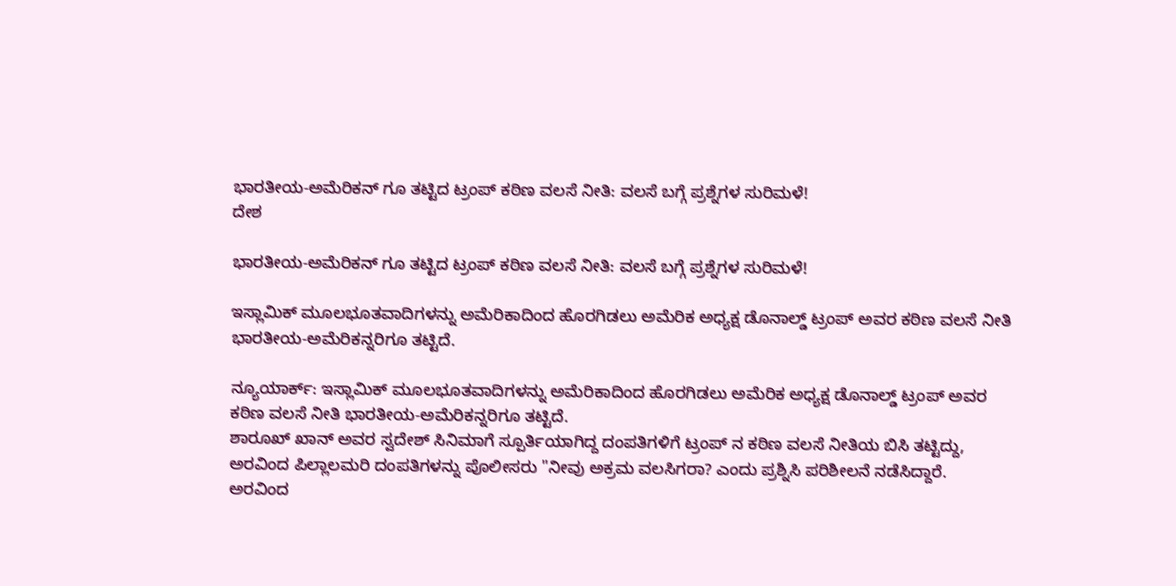ಭಾರತೀಯ-ಅಮೆರಿಕನ್ ಗೂ ತಟ್ಟಿದ ಟ್ರಂಪ್ ಕಠಿಣ ವಲಸೆ ನೀತಿ: ವಲಸೆ ಬಗ್ಗೆ ಪ್ರಶ್ನೆಗಳ ಸುರಿಮಳೆ!
ದೇಶ

ಭಾರತೀಯ-ಅಮೆರಿಕನ್ ಗೂ ತಟ್ಟಿದ ಟ್ರಂಪ್ ಕಠಿಣ ವಲಸೆ ನೀತಿ: ವಲಸೆ ಬಗ್ಗೆ ಪ್ರಶ್ನೆಗಳ ಸುರಿಮಳೆ!

ಇಸ್ಲಾಮಿಕ್ ಮೂಲಭೂತವಾದಿಗಳನ್ನು ಅಮೆರಿಕಾದಿಂದ ಹೊರಗಿಡಲು ಅಮೆರಿಕ ಅಧ್ಯಕ್ಷ ಡೊನಾಲ್ಡ್ ಟ್ರಂಪ್ ಅವರ ಕಠಿಣ ವಲಸೆ ನೀತಿ ಭಾರತೀಯ-ಅಮೆರಿಕನ್ನರಿಗೂ ತಟ್ಟಿದೆ.

ನ್ಯೂಯಾರ್ಕ್: ಇಸ್ಲಾಮಿಕ್ ಮೂಲಭೂತವಾದಿಗಳನ್ನು ಅಮೆರಿಕಾದಿಂದ ಹೊರಗಿಡಲು ಅಮೆರಿಕ ಅಧ್ಯಕ್ಷ ಡೊನಾಲ್ಡ್ ಟ್ರಂಪ್ ಅವರ ಕಠಿಣ ವಲಸೆ ನೀತಿ ಭಾರತೀಯ-ಅಮೆರಿಕನ್ನರಿಗೂ ತಟ್ಟಿದೆ.
ಶಾರೂಖ್ ಖಾನ್ ಅವರ ಸ್ವದೇಶ್ ಸಿನಿಮಾಗೆ ಸ್ಪೂರ್ತಿಯಾಗಿದ್ದ ದಂಪತಿಗಳಿಗೆ ಟ್ರಂಪ್ ನ ಕಠಿಣ ವಲಸೆ ನೀತಿಯ ಬಿಸಿ ತಟ್ಟಿದ್ದು, ಅರವಿಂದ ಪಿಲ್ಲಾಲಮರಿ ದಂಪತಿಗಳನ್ನು ಪೊಲೀಸರು "ನೀವು ಅಕ್ರಮ ವಲಸಿಗರಾ? ಎಂದು ಪ್ರಶ್ನಿಸಿ ಪರಿಶೀಲನೆ ನಡೆಸಿದ್ದಾರೆ.
ಅರವಿಂದ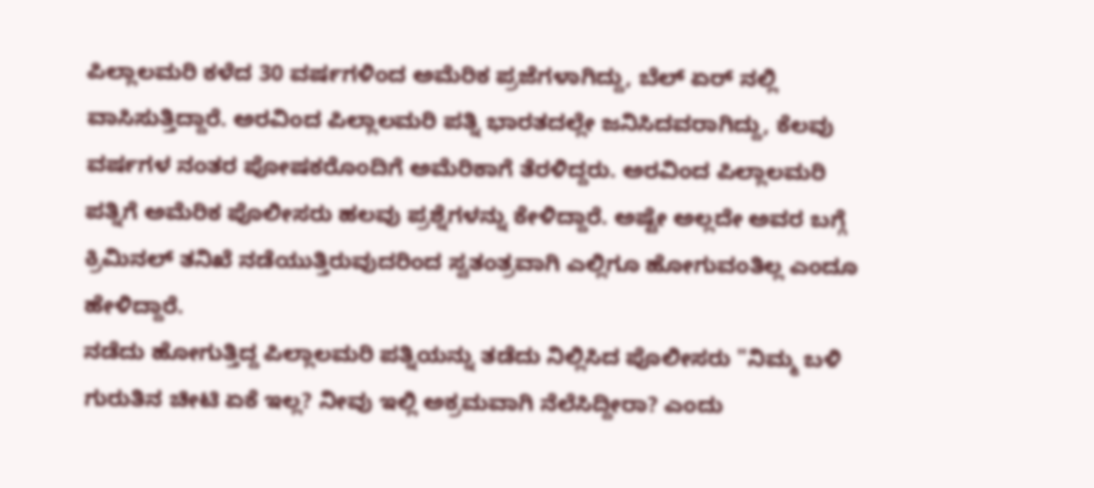ಪಿಲ್ಲಾಲಮರಿ ಕಳೆದ 30 ವರ್ಷಗಳಿಂದ ಅಮೆರಿಕ ಪ್ರಜೆಗಳಾಗಿದ್ದು, ಬೆಲ್ ಏರ್ ನಲ್ಲಿ ವಾಸಿಸುತ್ತಿದ್ದಾರೆ. ಅರವಿಂದ ಪಿಲ್ಲಾಲಮರಿ ಪತ್ನಿ ಭಾರತದಲ್ಲೇ ಜನಿಸಿದವರಾಗಿದ್ದು, ಕೆಲವು ವರ್ಷಗಳ ನಂತರ ಪೋಷಕರೊಂದಿಗೆ ಅಮೆರಿಕಾಗೆ ತೆರಳಿದ್ದರು. ಅರವಿಂದ ಪಿಲ್ಲಾಲಮರಿ ಪತ್ನಿಗೆ ಅಮೆರಿಕ ಪೊಲೀಸರು ಹಲವು ಪ್ರಶ್ನೆಗಳನ್ನು ಕೇಳಿದ್ದಾರೆ. ಅಷ್ಟೇ ಅಲ್ಲದೇ ಅವರ ಬಗ್ಗೆ ಕ್ರಿಮಿನಲ್ ತನಿಖೆ ನಡೆಯುತ್ತಿರುವುದರಿಂದ ಸ್ವತಂತ್ರವಾಗಿ ಎಲ್ಲಿಗೂ ಹೋಗುವಂತಿಲ್ಲ ಎಂದೂ ಹೇಳಿದ್ದಾರೆ.
ನಡೆದು ಹೋಗುತ್ತಿದ್ದ ಪಿಲ್ಲಾಲಮರಿ ಪತ್ನಿಯನ್ನು ತಡೆದು ನಿಲ್ಲಿಸಿದ ಪೊಲೀಸರು "ನಿಮ್ಮ ಬಳಿ ಗುರುತಿನ ಚೀಟಿ ಏಕೆ ಇಲ್ಲ? ನೀವು ಇಲ್ಲಿ ಅಕ್ರಮವಾಗಿ ನೆಲೆಸಿದ್ದೀರಾ? ಎಂದು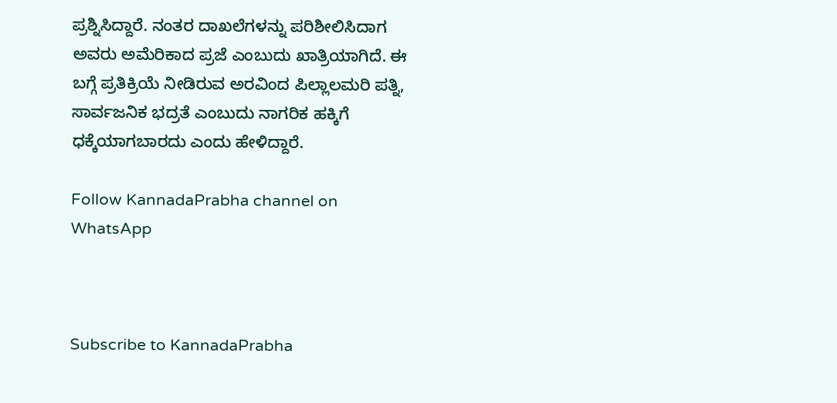ಪ್ರಶ್ನಿಸಿದ್ದಾರೆ. ನಂತರ ದಾಖಲೆಗಳನ್ನು ಪರಿಶೀಲಿಸಿದಾಗ ಅವರು ಅಮೆರಿಕಾದ ಪ್ರಜೆ ಎಂಬುದು ಖಾತ್ರಿಯಾಗಿದೆ. ಈ ಬಗ್ಗೆ ಪ್ರತಿಕ್ರಿಯೆ ನೀಡಿರುವ ಅರವಿಂದ ಪಿಲ್ಲಾಲಮರಿ ಪತ್ನಿ, ಸಾರ್ವಜನಿಕ ಭದ್ರತೆ ಎಂಬುದು ನಾಗರಿಕ ಹಕ್ಕಿಗೆ ಧಕ್ಕೆಯಾಗಬಾರದು ಎಂದು ಹೇಳಿದ್ದಾರೆ.

Follow KannadaPrabha channel on WhatsApp



Subscribe to KannadaPrabha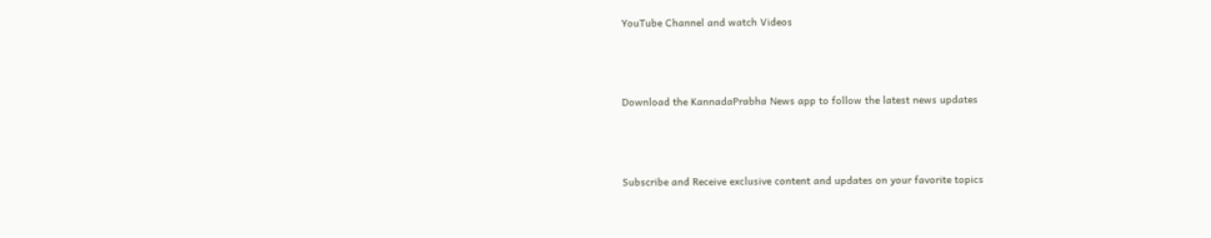YouTube Channel and watch Videos



Download the KannadaPrabha News app to follow the latest news updates



Subscribe and Receive exclusive content and updates on your favorite topics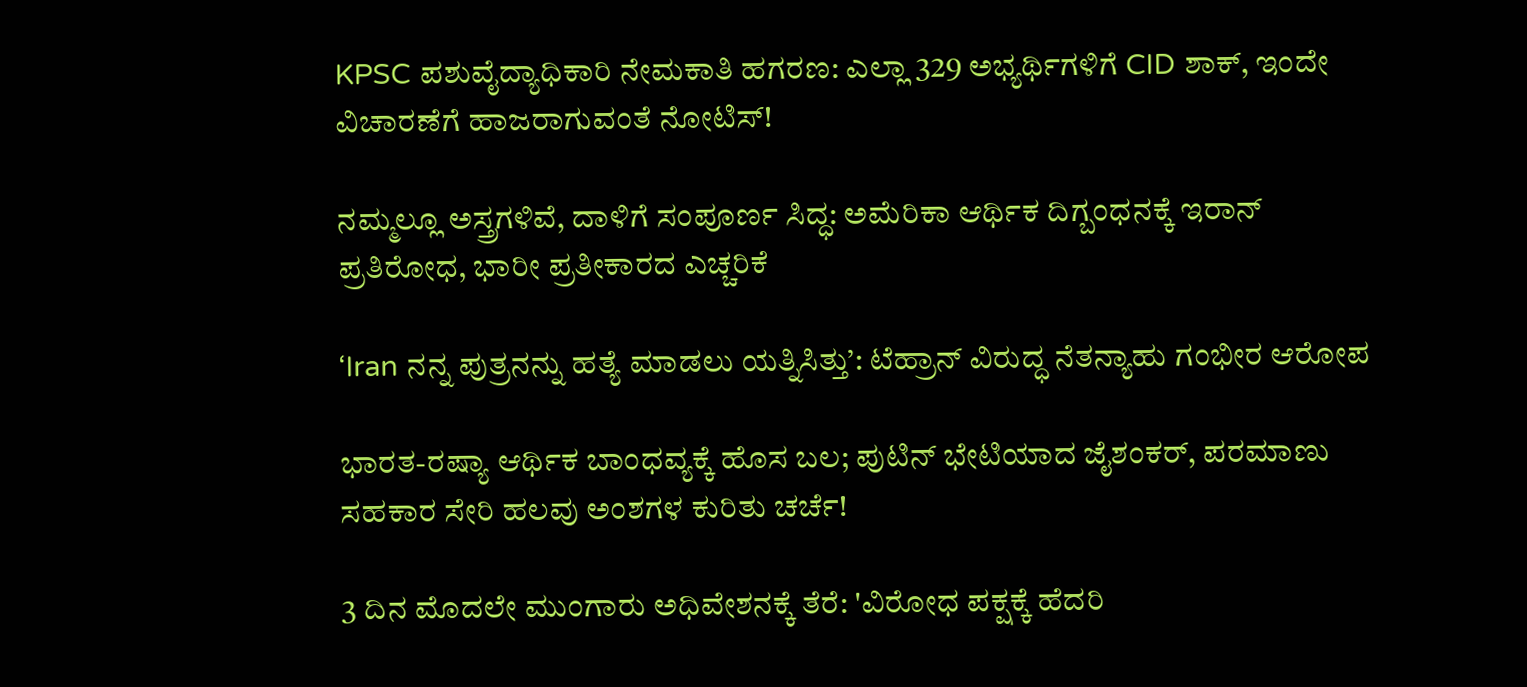KPSC ಪಶುವೈದ್ಯಾಧಿಕಾರಿ ನೇಮಕಾತಿ ಹಗರಣ: ಎಲ್ಲಾ 329 ಅಭ್ಯರ್ಥಿಗಳಿಗೆ CID ಶಾಕ್, ಇಂದೇ ವಿಚಾರಣೆಗೆ ಹಾಜರಾಗುವಂತೆ ನೋಟಿಸ್!

ನಮ್ಮಲ್ಲೂ ಅಸ್ತ್ರಗಳಿವೆ, ದಾಳಿಗೆ ಸಂಪೂರ್ಣ ಸಿದ್ಧ: ಅಮೆರಿಕಾ ಆರ್ಥಿಕ ದಿಗ್ಬಂಧನಕ್ಕೆ ಇರಾನ್‌ ಪ್ರತಿರೋಧ, ಭಾರೀ ಪ್ರತೀಕಾರದ ಎಚ್ಚರಿಕೆ

‘Iran ನನ್ನ ಪುತ್ರನನ್ನು ಹತ್ಯೆ ಮಾಡಲು ಯತ್ನಿಸಿತ್ತು’: ಟೆಹ್ರಾನ್‌ ವಿರುದ್ಧ ನೆತನ್ಯಾಹು ಗಂಭೀರ ಆರೋಪ

ಭಾರತ-ರಷ್ಯಾ ಆರ್ಥಿಕ ಬಾಂಧವ್ಯಕ್ಕೆ ಹೊಸ ಬಲ; ಪುಟಿನ್ ಭೇಟಿಯಾದ ಜೈಶಂಕರ್, ಪರಮಾಣು ಸಹಕಾರ ಸೇರಿ ಹಲವು ಅಂಶಗಳ ಕುರಿತು ಚರ್ಚೆ!

3 ದಿನ ಮೊದಲೇ ಮುಂಗಾರು ಅಧಿವೇಶನಕ್ಕೆ ತೆರೆ: 'ವಿರೋಧ ಪಕ್ಷಕ್ಕೆ ಹೆದರಿ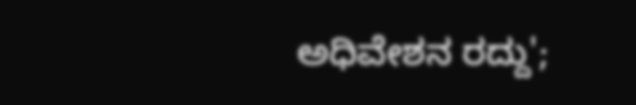ಅಧಿವೇಶನ ರದ್ದು';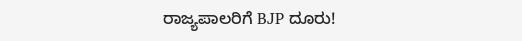ರಾಜ್ಯಪಾಲರಿಗೆ BJP ದೂರು!